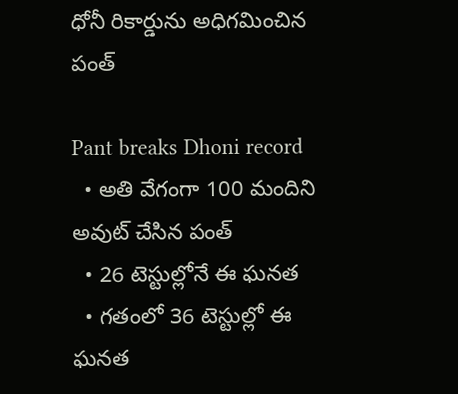ధోనీ రికార్డును అధిగమించిన పంత్

Pant breaks Dhoni record
  • అతి వేగంగా 100 మందిని అవుట్ చేసిన పంత్
  • 26 టెస్టుల్లోనే ఈ ఘనత
  • గతంలో 36 టెస్టుల్లో ఈ ఘనత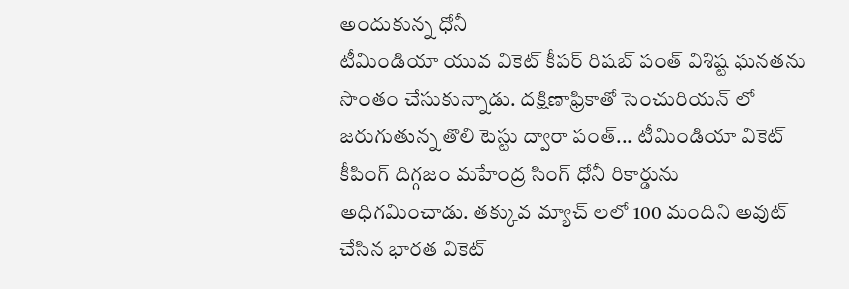అందుకున్న ధోనీ
టీమిండియా యువ వికెట్ కీపర్ రిషబ్ పంత్ విశిష్ట ఘనతను సొంతం చేసుకున్నాడు. దక్షిణాఫ్రికాతో సెంచురియన్ లో జరుగుతున్న తొలి టెస్టు ద్వారా పంత్... టీమిండియా వికెట్ కీపింగ్ దిగ్గజం మహేంద్ర సింగ్ ధోనీ రికార్డును అధిగమించాడు. తక్కువ మ్యాచ్ లలో 100 మందిని అవుట్ చేసిన భారత వికెట్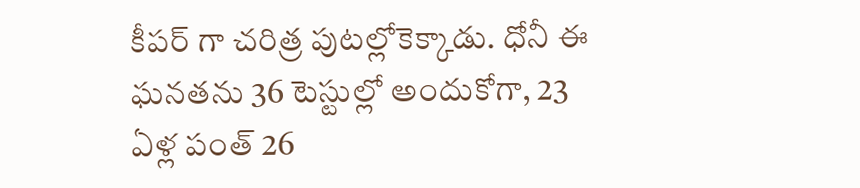కీపర్ గా చరిత్ర పుటల్లోకెక్కాడు. ధోనీ ఈ ఘనతను 36 టెస్టుల్లో అందుకోగా, 23 ఏళ్ల పంత్ 26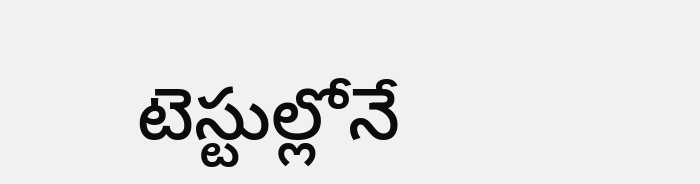టెస్టుల్లోనే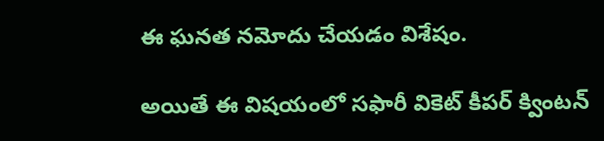ఈ ఘనత నమోదు చేయడం విశేషం.

అయితే ఈ విషయంలో సఫారీ వికెట్ కీపర్ క్వింటన్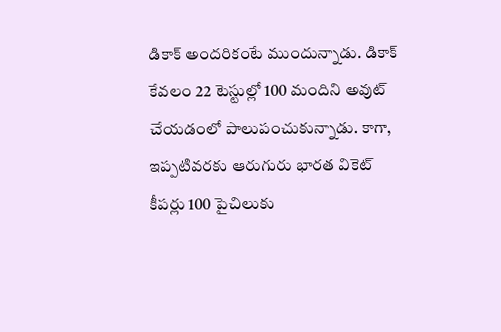డికాక్ అందరికంటే ముందున్నాడు. డికాక్ కేవలం 22 టెస్టుల్లో 100 మందిని అవుట్ చేయడంలో పాలుపంచుకున్నాడు. కాగా, ఇప్పటివరకు ఆరుగురు భారత వికెట్ కీపర్లు 100 పైచిలుకు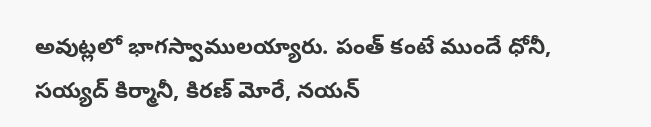అవుట్లలో భాగస్వాములయ్యారు. పంత్ కంటే ముందే ధోనీ, సయ్యద్ కిర్మానీ, కిరణ్ మోరే, నయన్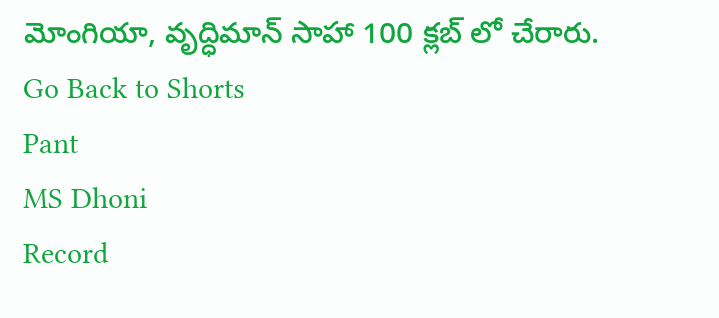మోంగియా, వృద్ధిమాన్ సాహా 100 క్లబ్ లో చేరారు.
Go Back to Shorts
Pant
MS Dhoni
Record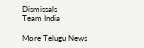Dismissals
Team India

More Telugu News